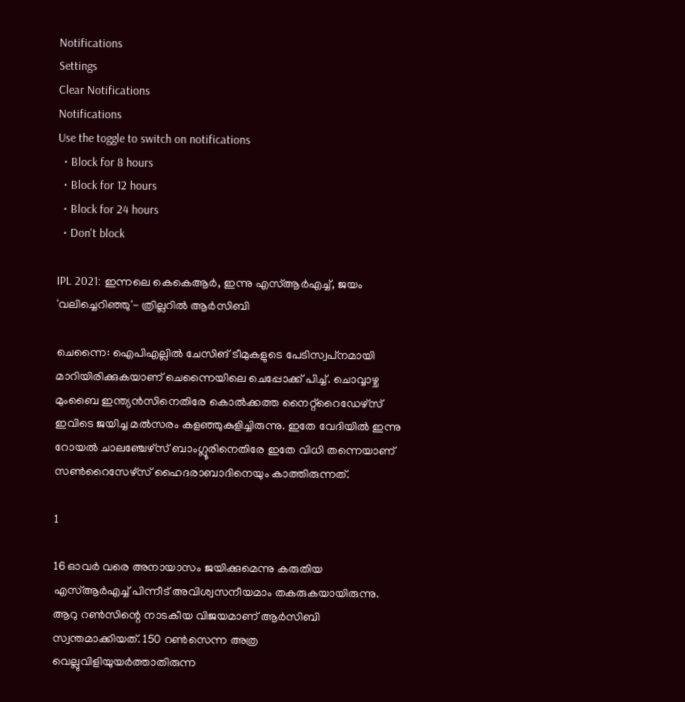Notifications
Settings
Clear Notifications
Notifications
Use the toggle to switch on notifications
  • Block for 8 hours
  • Block for 12 hours
  • Block for 24 hours
  • Don't block

IPL 2021: ഇന്നലെ കെകെആര്‍, ഇന്നു എസ്ആര്‍എച്ച്, ജയം 'വലിച്ചെറിഞ്ഞു'- ത്രില്ലറില്‍ ആര്‍സിബി

ചെന്നൈ: ഐപിഎല്ലില്‍ ചേസിങ് ടീമുകളുടെ പേടിസ്വപ്‌നമായി മാറിയിരിക്കുകയാണ് ചെന്നൈയിലെ ചെപ്പോക്ക് പിച്ച്. ചൊവ്വാഴ്ച മുംബൈ ഇന്ത്യന്‍സിനെതിരേ കൊല്‍ക്കത്ത നൈറ്റ്‌റൈഡേഴ്‌സ് ഇവിടെ ജയിച്ച മല്‍സരം കളഞ്ഞുകുളിച്ചിരുന്നു. ഇതേ വേദിയില്‍ ഇന്നു റോയല്‍ ചാലഞ്ചേഴ്‌സ് ബാംഗ്ലൂരിനെതിരേ ഇതേ വിധി തന്നെയാണ് സണ്‍റൈസേഴ്‌സ് ഹൈദരാബാദിനെയും കാത്തിരുന്നത്.

1

16 ഓവര്‍ വരെ അനായാസം ജയിക്കുമെന്നു കരുതിയ എസ്ആര്‍എച്ച് പിന്നീട് അവിശ്വസനീയമാം തകരുകയായിരുന്നു. ആറു റണ്‍സിന്റെ നാടകീയ വിജയമാണ് ആര്‍സിബി സ്വന്തമാക്കിയത്. 150 റണ്‍സെന്ന അത്ര വെല്ലുവിളിയുയര്‍ത്താതിരുന്ന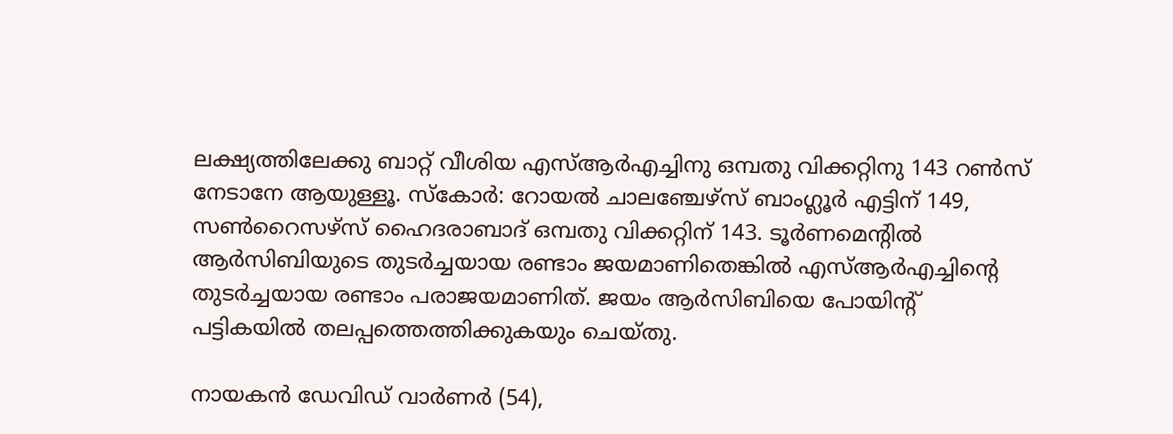ലക്ഷ്യത്തിലേക്കു ബാറ്റ് വീശിയ എസ്ആര്‍എച്ചിനു ഒമ്പതു വിക്കറ്റിനു 143 റണ്‍സ് നേടാനേ ആയുള്ളൂ. സ്‌കോര്‍: റോയല്‍ ചാലഞ്ചേഴ്‌സ് ബാംഗ്ലൂര്‍ എട്ടിന് 149, സണ്‍റൈസഴ്‌സ് ഹൈദരാബാദ് ഒമ്പതു വിക്കറ്റിന് 143. ടൂര്‍ണമെന്റില്‍ ആര്‍സിബിയുടെ തുടര്‍ച്ചയായ രണ്ടാം ജയമാണിതെങ്കില്‍ എസ്ആര്‍എച്ചിന്റെ തുടര്‍ച്ചയായ രണ്ടാം പരാജയമാണിത്. ജയം ആര്‍സിബിയെ പോയിന്റ് പട്ടികയില്‍ തലപ്പത്തെത്തിക്കുകയും ചെയ്തു.

നായകന്‍ ഡേവിഡ് വാര്‍ണര്‍ (54),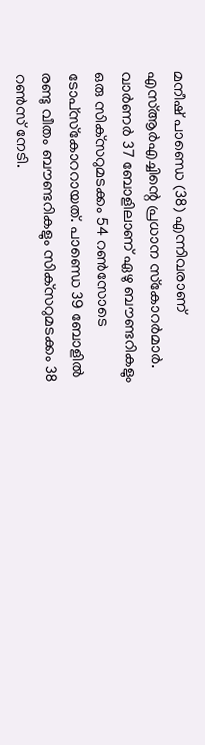മനീഷ് പാണ്ഡെ (38) എന്നിവരാണ് എസ്ആര്‍എച്ചിന്റെ പ്രധാന സ്‌കോറര്‍മാര്‍. വാര്‍ണര്‍ 37 ബോളിലാണ് ഏഴു ബൗണ്ടറികളും ഒരു സിക്‌സറുമടക്കം 54 റണ്‍സോടെ ടോപ്‌സ്‌കോററായത്. പാണ്ഡെ 39 ബോളില്‍ രണ്ടു വീതം ബൗണ്ടറികളും സിക്‌സറുമടക്കം 38 റണ്‍സ് നേടി.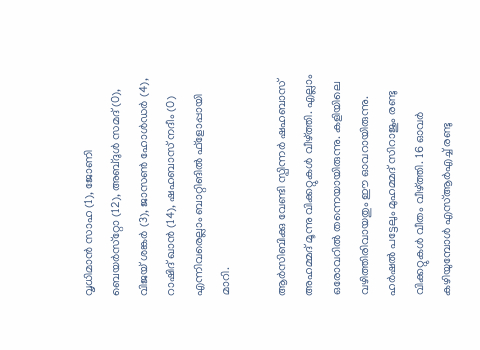വൃധിമാന്‍ സാഹ (1), ജോണി ബെയര്‍സ്‌റ്റോ (12), അബ്ദുള്‍ സമദ് (0), വിജയ് ശങ്കര്‍ (3), ജാസണ്‍ ഹോള്‍ഡര്‍ (4), റാഷിദ് ഖാന്‍ (14), ഷഹബാസ് നദീം (0) എന്നിവരെല്ലാം ബാറ്റിങില്‍ ഫ്‌ളോപ്പായി മാറി.

ആര്‍സിബിക്കു വേണ്ടി സ്പിന്നര്‍ ഷഹബാസ് അഹമ്മദ് മൂന്നു വിക്കറ്റുകള്‍ വീഴ്ത്തി. എല്ലാം ഒരോവറില്‍ തന്നെയായിരുന്നു. കളിയിലെ വഴിത്തിരിവായതും ഈ ഓവറായിരുന്നു. ഹര്‍ഷല്‍ പട്ടേലും മുഹമ്മദ് സിറാജും രണ്ടു വിക്കറ്റുകള്‍ വീതം വീഴ്ത്തി. 16 ഓവര്‍ കഴിയുമ്പോള്‍ എസ്ആര്‍എച്ച് രണ്ടു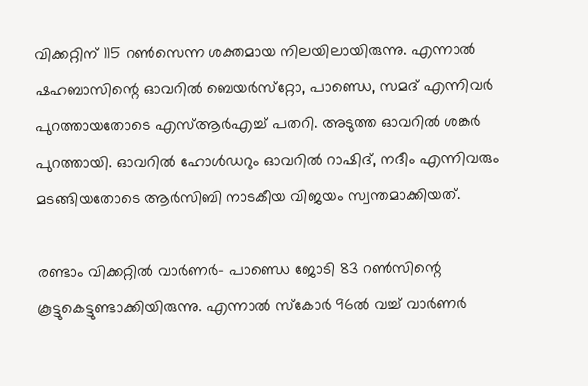വിക്കറ്റിന് 115 റണ്‍സെന്ന ശക്തമായ നിലയിലായിരുന്നു. എന്നാല്‍ ഷഹബാസിന്റെ ഓവറില്‍ ബെയര്‍സ്‌റ്റോ, പാണ്ഡെ, സമദ് എന്നിവര്‍ പുറത്തായതോടെ എസ്ആര്‍എച്ച് പതറി. അടുത്ത ഓവറില്‍ ശങ്കര്‍ പുറത്തായി. ഓവറില്‍ ഹോള്‍ഡറും ഓവറില്‍ റാഷിദ്, നദീം എന്നിവരും മടങ്ങിയതോടെ ആര്‍സിബി നാടകീയ വിജയം സ്വന്തമാക്കിയത്.

രണ്ടാം വിക്കറ്റില്‍ വാര്‍ണര്‍- പാണ്ഡെ ജോടി 83 റണ്‍സിന്റെ കൂട്ടുകെട്ടുണ്ടാക്കിയിരുന്നു. എന്നാല്‍ സ്‌കോര്‍ 96ല്‍ വച്ച് വാര്‍ണര്‍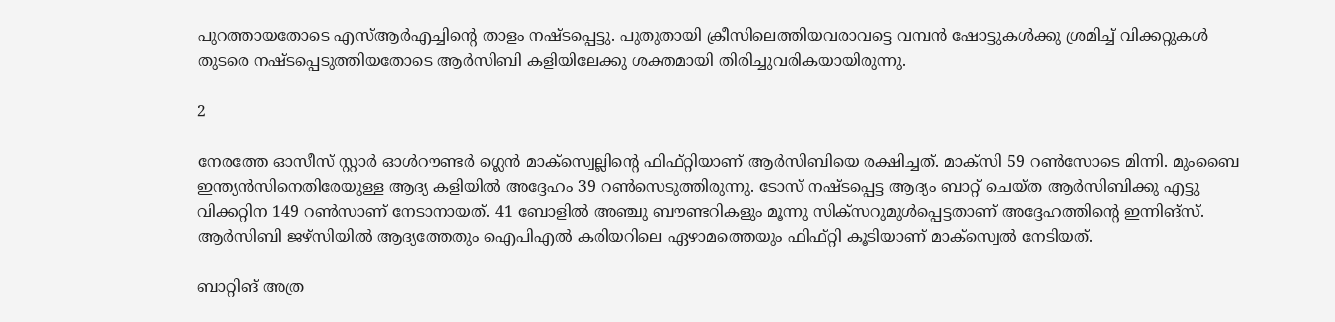പുറത്തായതോടെ എസ്ആര്‍എച്ചിന്റെ താളം നഷ്ടപ്പെട്ടു. പുതുതായി ക്രീസിലെത്തിയവരാവട്ടെ വമ്പന്‍ ഷോട്ടുകള്‍ക്കു ശ്രമിച്ച് വിക്കറ്റുകള്‍ തുടരെ നഷ്ടപ്പെടുത്തിയതോടെ ആര്‍സിബി കളിയിലേക്കു ശക്തമായി തിരിച്ചുവരികയായിരുന്നു.

2

നേരത്തേ ഓസീസ് സ്റ്റാര്‍ ഓള്‍റൗണ്ടര്‍ ഗ്ലെന്‍ മാക്‌സ്വെല്ലിന്റെ ഫിഫ്റ്റിയാണ് ആര്‍സിബിയെ രക്ഷിച്ചത്. മാക്‌സി 59 റണ്‍സോടെ മിന്നി. മുംബൈ ഇന്ത്യന്‍സിനെതിരേയുള്ള ആദ്യ കളിയില്‍ അദ്ദേഹം 39 റണ്‍സെടുത്തിരുന്നു. ടോസ് നഷ്ടപ്പെട്ട ആദ്യം ബാറ്റ് ചെയ്ത ആര്‍സിബിക്കു എട്ടു വിക്കറ്റിന 149 റണ്‍സാണ് നേടാനായത്. 41 ബോളില്‍ അഞ്ചു ബൗണ്ടറികളും മൂന്നു സിക്‌സറുമുള്‍പ്പെട്ടതാണ് അദ്ദേഹത്തിന്റെ ഇന്നിങ്‌സ്. ആര്‍സിബി ജഴ്‌സിയില്‍ ആദ്യത്തേതും ഐപിഎല്‍ കരിയറിലെ ഏഴാമത്തെയും ഫിഫ്റ്റി കൂടിയാണ് മാക്‌സ്വെല്‍ നേടിയത്.

ബാറ്റിങ് അത്ര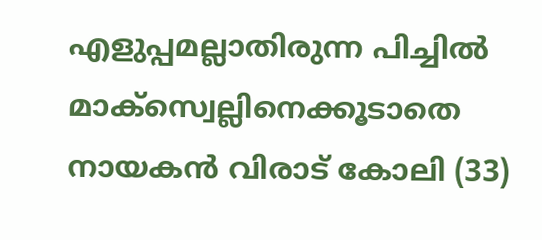എളുപ്പമല്ലാതിരുന്ന പിച്ചില്‍ മാക്‌സ്വെല്ലിനെക്കൂടാതെ നായകന്‍ വിരാട് കോലി (33)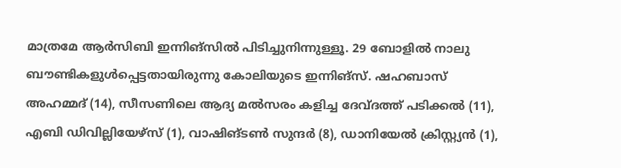മാത്രമേ ആര്‍സിബി ഇന്നിങ്‌സില്‍ പിടിച്ചുനിന്നുള്ളൂ. 29 ബോളില്‍ നാലു ബൗണ്ടികളുള്‍പ്പെട്ടതായിരുന്നു കോലിയുടെ ഇന്നിങ്‌സ്. ഷഹബാസ് അഹമ്മദ് (14), സീസണിലെ ആദ്യ മല്‍സരം കളിച്ച ദേവ്ദത്ത് പടിക്കല്‍ (11), എബി ഡിവില്ലിയേഴ്‌സ് (1), വാഷിങ്ടണ്‍ സുന്ദര്‍ (8), ഡാനിയേല്‍ ക്രിസ്റ്റ്യന്‍ (1),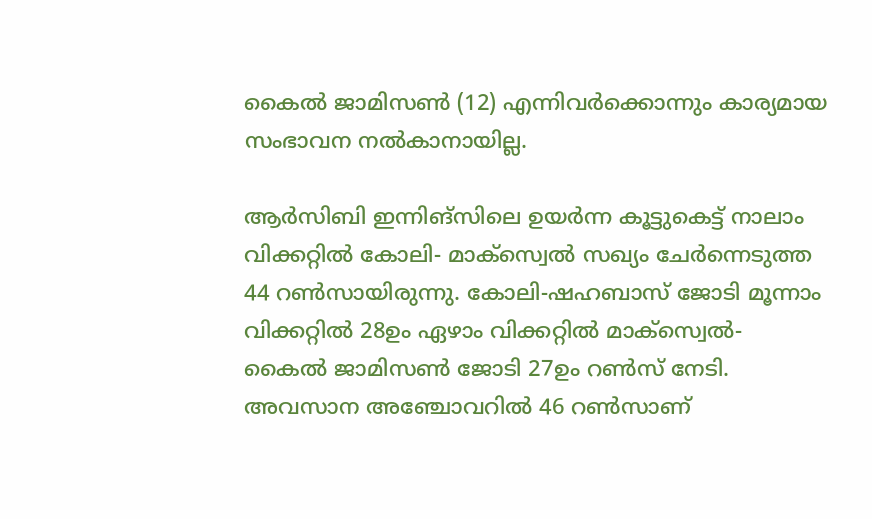കൈല്‍ ജാമിസണ്‍ (12) എന്നിവര്‍ക്കൊന്നും കാര്യമായ സംഭാവന നല്‍കാനായില്ല.

ആര്‍സിബി ഇന്നിങ്‌സിലെ ഉയര്‍ന്ന കൂട്ടുകെട്ട് നാലാം വിക്കറ്റില്‍ കോലി- മാക്‌സ്വെല്‍ സഖ്യം ചേര്‍ന്നെടുത്ത 44 റണ്‍സായിരുന്നു. കോലി-ഷഹബാസ് ജോടി മൂന്നാം വിക്കറ്റില്‍ 28ഉം ഏഴാം വിക്കറ്റില്‍ മാക്‌സ്വെല്‍- കൈല്‍ ജാമിസണ്‍ ജോടി 27ഉം റണ്‍സ് നേടി. അവസാന അഞ്ചോവറില്‍ 46 റണ്‍സാണ്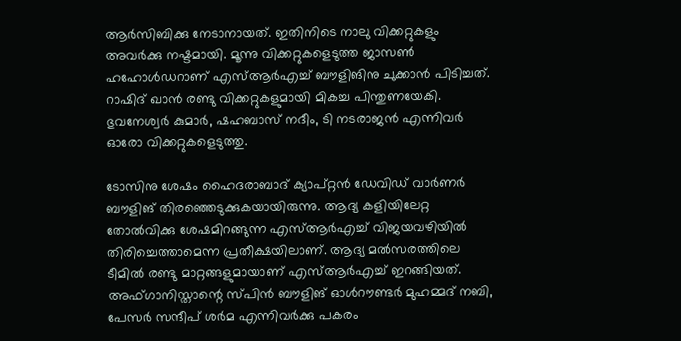ആര്‍സിബിക്കു നേടാനായത്. ഇതിനിടെ നാലു വിക്കറ്റുകളും അവര്‍ക്കു നഷ്ടമായി. മൂന്നു വിക്കറ്റുകളെടുത്ത ജാസണ്‍ ഹഹോള്‍ഡറാണ് എസ്ആര്‍എച്ച് ബൗളിങിനു ചുക്കാന്‍ പിടിച്ചത്. റാഷിദ് ഖാന്‍ രണ്ടു വിക്കറ്റുകളുമായി മികച്ച പിന്തുണയേകി. ഭുവനേശ്വര്‍ കുമാര്‍, ഷഹബാസ് നദീം, ടി നടരാജന്‍ എന്നിവര്‍ ഓരോ വിക്കറ്റുകളെടുത്തു.

ടോസിനു ശേഷം ഹൈദരാബാദ് ക്യാപ്റ്റന്‍ ഡേവിഡ് വാര്‍ണര്‍ ബൗളിങ് തിരഞ്ഞെടുക്കുകയായിരുന്നു. ആദ്യ കളിയിലേറ്റ തോല്‍വിക്കു ശേഷമിറങ്ങുന്ന എസ്ആര്‍എച്ച് വിജയവഴിയില്‍ തിരിച്ചെത്താമെന്ന പ്രതീക്ഷയിലാണ്. ആദ്യ മല്‍സരത്തിലെ ടീമില്‍ രണ്ടു മാറ്റങ്ങളുമായാണ് എസ്ആര്‍എച്ച് ഇറങ്ങിയത്. അഫ്ഗാനിസ്താന്റെ സ്പിന്‍ ബൗളിങ് ഓള്‍റൗണ്ടര്‍ മുഹമ്മദ് നബി, പേസര്‍ സന്ദീപ് ശര്‍മ എന്നിവര്‍ക്കു പകരം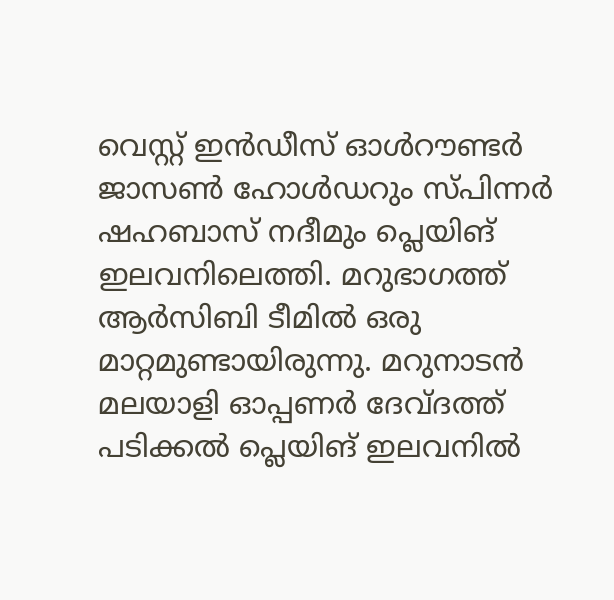വെസ്റ്റ് ഇന്‍ഡീസ് ഓള്‍റൗണ്ടര്‍ ജാസണ്‍ ഹോള്‍ഡറും സ്പിന്നര്‍ ഷഹബാസ് നദീമും പ്ലെയിങ് ഇലവനിലെത്തി. മറുഭാഗത്ത് ആര്‍സിബി ടീമില്‍ ഒരു മാറ്റമുണ്ടായിരുന്നു. മറുനാടന്‍ മലയാളി ഓപ്പണര്‍ ദേവ്ദത്ത് പടിക്കല്‍ പ്ലെയിങ് ഇലവനില്‍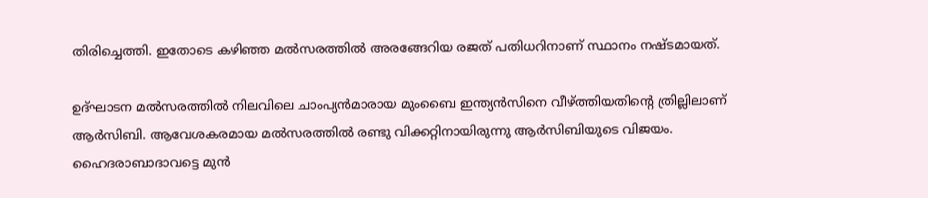തിരിച്ചെത്തി. ഇതോടെ കഴിഞ്ഞ മല്‍സരത്തില്‍ അരങ്ങേറിയ രജത് പതിധറിനാണ് സ്ഥാനം നഷ്ടമായത്.

ഉദ്ഘാടന മല്‍സരത്തില്‍ നിലവിലെ ചാംപ്യന്‍മാരായ മുംബൈ ഇന്ത്യന്‍സിനെ വീഴ്ത്തിയതിന്റെ ത്രില്ലിലാണ് ആര്‍സിബി. ആവേശകരമായ മല്‍സരത്തില്‍ രണ്ടു വിക്കറ്റിനായിരുന്നു ആര്‍സിബിയുടെ വിജയം. ഹൈദരാബാദാവട്ടെ മുന്‍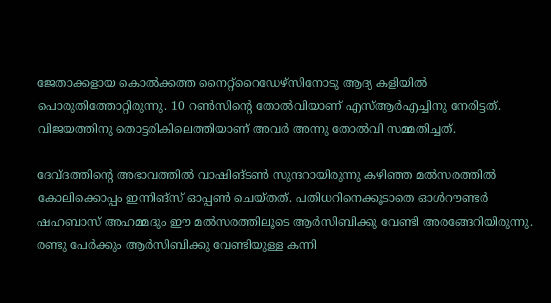ജേതാക്കളായ കൊല്‍ക്കത്ത നൈറ്റ്‌റൈഡേഴ്‌സിനോടു ആദ്യ കളിയില്‍ പൊരുതിത്തോറ്റിരുന്നു. 10 റണ്‍സിന്റെ തോല്‍വിയാണ് എസ്ആര്‍എച്ചിനു നേരിട്ടത്. വിജയത്തിനു തൊട്ടരികിലെത്തിയാണ് അവര്‍ അന്നു തോല്‍വി സമ്മതിച്ചത്.

ദേവ്ദത്തിന്റെ അഭാവത്തില്‍ വാഷിങ്ടണ്‍ സുന്ദറായിരുന്നു കഴിഞ്ഞ മല്‍സരത്തില്‍ കോലിക്കൊപ്പം ഇന്നിങ്‌സ് ഓപ്പണ്‍ ചെയ്തത്. പതിധറിനെക്കൂടാതെ ഓള്‍റൗണ്ടര്‍ ഷഹബാസ് അഹമ്മദും ഈ മല്‍സരത്തിലൂടെ ആര്‍സിബിക്കു വേണ്ടി അരങ്ങേറിയിരുന്നു. രണ്ടു പേര്‍ക്കും ആര്‍സിബിക്കു വേണ്ടിയുള്ള കന്നി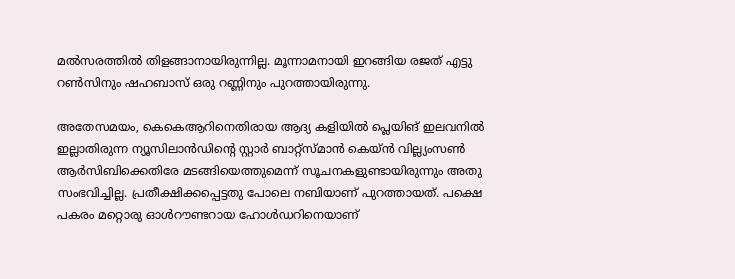മല്‍സരത്തില്‍ തിളങ്ങാനായിരുന്നില്ല. മൂന്നാമനായി ഇറങ്ങിയ രജത് എട്ടു റണ്‍സിനും ഷഹബാസ് ഒരു റണ്ണിനും പുറത്തായിരുന്നു.

അതേസമയം, കെകെആറിനെതിരായ ആദ്യ കളിയില്‍ പ്ലെയിങ് ഇലവനില്‍ ഇല്ലാതിരുന്ന ന്യൂസിലാന്‍ഡിന്റെ സ്റ്റാര്‍ ബാറ്റ്‌സ്മാന്‍ കെയ്ന്‍ വില്ല്യംസണ്‍ ആര്‍സിബിക്കെതിരേ മടങ്ങിയെത്തുമെന്ന് സൂചനകളുണ്ടായിരുന്നും അതു സംഭവിച്ചില്ല. പ്രതീക്ഷിക്കപ്പെട്ടതു പോലെ നബിയാണ് പുറത്തായത്. പക്ഷെ പകരം മറ്റൊരു ഓള്‍റൗണ്ടറായ ഹോള്‍ഡറിനെയാണ്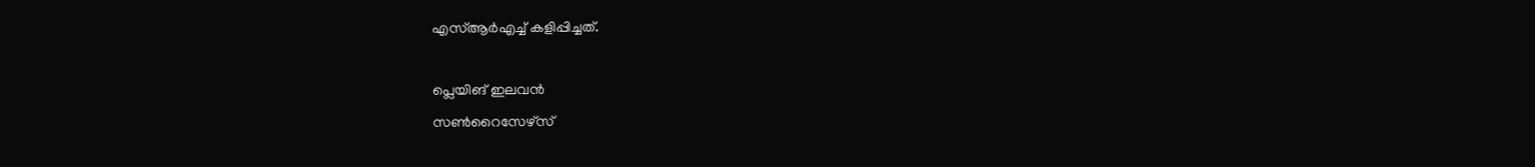എസ്ആര്‍എച്ച് കളിപ്പിച്ചത്.

പ്ലെയിങ് ഇലവന്‍
സണ്‍റൈസേഴ്‌സ്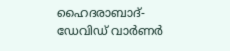ഹൈദരാബാദ്-
ഡേവിഡ് വാര്‍ണര്‍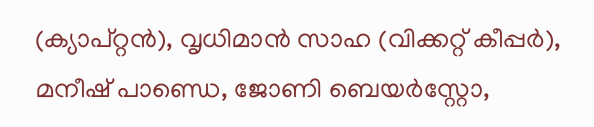(ക്യാപ്റ്റന്‍), വൃധിമാന്‍ സാഹ (വിക്കറ്റ് കീപ്പര്‍), മനീഷ് പാണ്ഡെ, ജോണി ബെയര്‍സ്റ്റോ,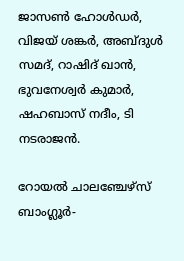ജാസണ്‍ ഹോള്‍ഡര്‍, വിജയ് ശങ്കര്‍, അബ്ദുള്‍ സമദ്, റാഷിദ് ഖാന്‍, ഭുവനേശ്വര്‍ കുമാര്‍, ഷഹബാസ് നദീം, ടി നടരാജന്‍.

റോയല്‍ ചാലഞ്ചേഴ്‌സ് ബാംഗ്ലൂര്‍-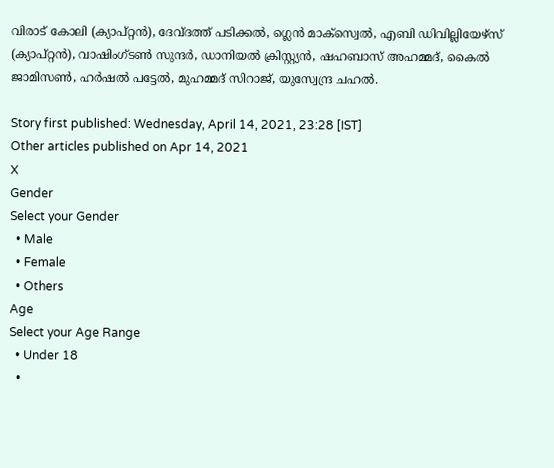വിരാട് കോലി (ക്യാപ്റ്റന്‍), ദേവ്ദത്ത് പടിക്കല്‍, ഗ്ലെന്‍ മാക്‌സ്വെല്‍, എബി ഡിവില്ലിയേഴ്സ് (ക്യാപ്റ്റന്‍), വാഷിംഗ്ടണ്‍ സുന്ദര്‍, ഡാനിയല്‍ ക്രിസ്റ്റ്യന്‍, ഷഹബാസ് അഹമ്മദ്, കൈല്‍ ജാമിസണ്‍, ഹര്‍ഷല്‍ പട്ടേല്‍, മുഹമ്മദ് സിറാജ്, യുസ്വേന്ദ്ര ചഹല്‍.

Story first published: Wednesday, April 14, 2021, 23:28 [IST]
Other articles published on Apr 14, 2021
X
Gender
Select your Gender
  • Male
  • Female
  • Others
Age
Select your Age Range
  • Under 18
  •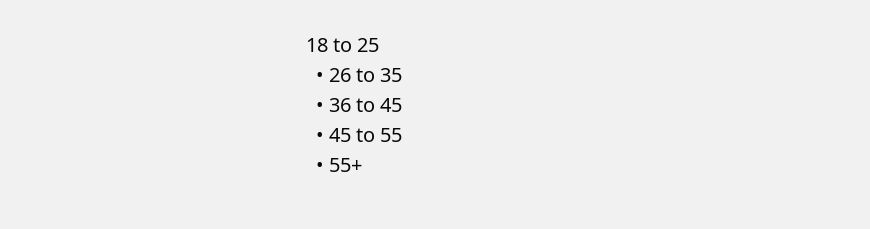18 to 25
  • 26 to 35
  • 36 to 45
  • 45 to 55
  • 55+